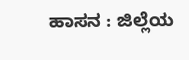ಹಾಸನ : ಜಿಲ್ಲೆಯ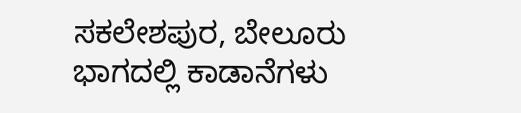ಸಕಲೇಶಪುರ, ಬೇಲೂರು ಭಾಗದಲ್ಲಿ ಕಾಡಾನೆಗಳು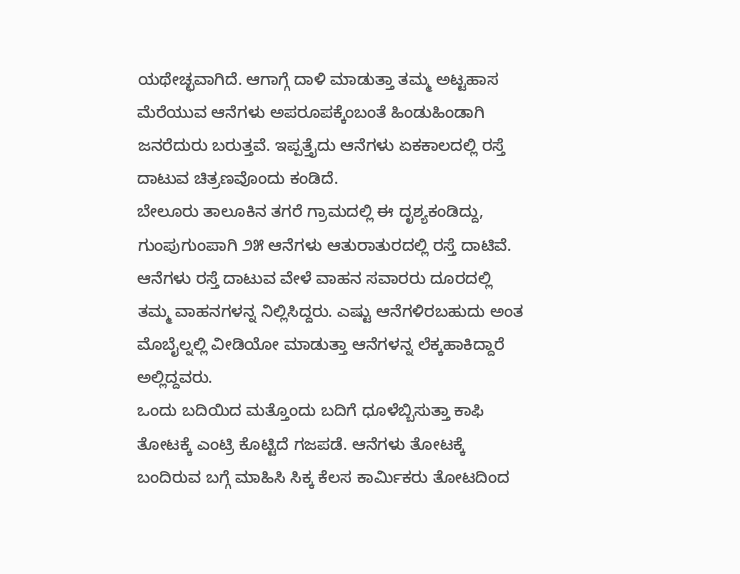ಯಥೇಚ್ಛವಾಗಿದೆ. ಆಗಾಗ್ಗೆ ದಾಳಿ ಮಾಡುತ್ತಾ ತಮ್ಮ ಅಟ್ಟಹಾಸ ಮೆರೆಯುವ ಆನೆಗಳು ಅಪರೂಪಕ್ಕೆಂಬಂತೆ ಹಿಂಡುಹಿಂಡಾಗಿ ಜನರೆದುರು ಬರುತ್ತವೆ. ಇಪ್ಪತ್ತೈದು ಆನೆಗಳು ಏಕಕಾಲದಲ್ಲಿ ರಸ್ತೆ ದಾಟುವ ಚಿತ್ರಣವೊಂದು ಕಂಡಿದೆ.
ಬೇಲೂರು ತಾಲೂಕಿನ ತಗರೆ ಗ್ರಾಮದಲ್ಲಿ ಈ ದೃಶ್ಯಕಂಡಿದ್ದು, ಗುಂಪುಗುಂಪಾಗಿ ೨೫ ಆನೆಗಳು ಆತುರಾತುರದಲ್ಲಿ ರಸ್ತೆ ದಾಟಿವೆ. ಆನೆಗಳು ರಸ್ತೆ ದಾಟುವ ವೇಳೆ ವಾಹನ ಸವಾರರು ದೂರದಲ್ಲಿ ತಮ್ಮ ವಾಹನಗಳನ್ನ ನಿಲ್ಲಿಸಿದ್ದರು. ಎಷ್ಟು ಆನೆಗಳಿರಬಹುದು ಅಂತ ಮೊಬೈಲ್ನಲ್ಲಿ ವೀಡಿಯೋ ಮಾಡುತ್ತಾ ಆನೆಗಳನ್ನ ಲೆಕ್ಕಹಾಕಿದ್ದಾರೆ ಅಲ್ಲಿದ್ದವರು.
ಒಂದು ಬದಿಯಿದ ಮತ್ತೊಂದು ಬದಿಗೆ ಧೂಳೆಬ್ಬಿಸುತ್ತಾ ಕಾಫಿ ತೋಟಕ್ಕೆ ಎಂಟ್ರಿ ಕೊಟ್ಟಿದೆ ಗಜಪಡೆ. ಆನೆಗಳು ತೋಟಕ್ಕೆ ಬಂದಿರುವ ಬಗ್ಗೆ ಮಾಹಿಸಿ ಸಿಕ್ಕ ಕೆಲಸ ಕಾರ್ಮಿಕರು ತೋಟದಿಂದ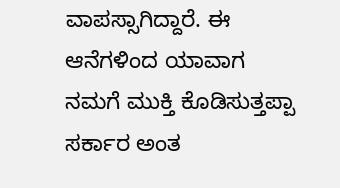ವಾಪಸ್ಸಾಗಿದ್ದಾರೆ. ಈ ಆನೆಗಳಿಂದ ಯಾವಾಗ ನಮಗೆ ಮುಕ್ತಿ ಕೊಡಿಸುತ್ತಪ್ಪಾ ಸರ್ಕಾರ ಅಂತ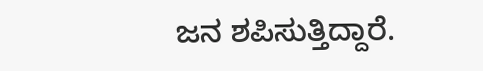ಜನ ಶಪಿಸುತ್ತಿದ್ದಾರೆ.